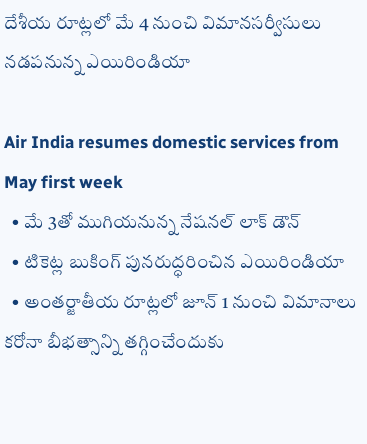దేశీయ రూట్లలో మే 4 నుంచి విమానసర్వీసులు నడపనున్న ఎయిరిండియా

Air India resumes domestic services from May first week
  • మే 3తో ముగియనున్న నేషనల్ లాక్ డౌన్
  • టికెట్ల బుకింగ్ పునరుద్ధరించిన ఎయిరిండియా
  • అంతర్జాతీయ రూట్లలో జూన్ 1 నుంచి విమానాలు
కరోనా బీభత్సాన్ని తగ్గించేందుకు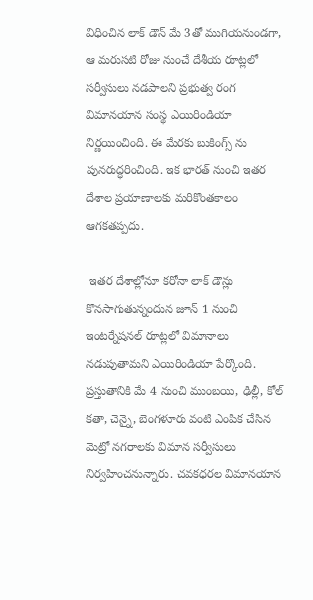విధించిన లాక్ డౌన్ మే 3తో ముగియనుండగా, ఆ మరుసటి రోజు నుంచే దేశీయ రూట్లలో సర్వీసులు నడపాలని ప్రభుత్వ రంగ విమానయాన సంస్థ ఎయిరిండియా నిర్ణయించింది. ఈ మేరకు బుకింగ్స్ ను పునరుద్ధరించింది. ఇక భారత్ నుంచి ఇతర దేశాల ప్రయాణాలకు మరికొంతకాలం ఆగకతప్పదు.

 ఇతర దేశాల్లోనూ కరోనా లాక్ డౌన్లు కొనసాగుతున్నందున జూన్ 1 నుంచి ఇంటర్నేషనల్ రూట్లలో విమానాలు నడుపుతామని ఎయిరిండియా పేర్కొంది. ప్రస్తుతానికి మే 4 నుంచి ముంబయి, ఢిల్లీ, కోల్ కతా, చెన్నై, బెంగళూరు వంటి ఎంపిక చేసిన మెట్రో నగరాలకు విమాన సర్వీసులు నిర్వహించనున్నారు. చవకధరల విమానయాన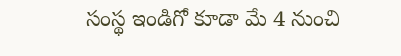సంస్థ ఇండిగో కూడా మే 4 నుంచి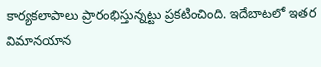కార్యకలాపాలు ప్రారంభిస్తున్నట్టు ప్రకటించింది. ఇదేబాటలో ఇతర విమానయాన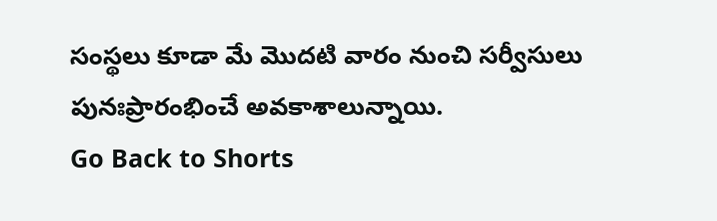సంస్థలు కూడా మే మొదటి వారం నుంచి సర్వీసులు పునఃప్రారంభించే అవకాశాలున్నాయి.
Go Back to Shorts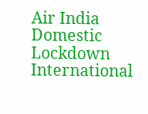Air India
Domestic
Lockdown
International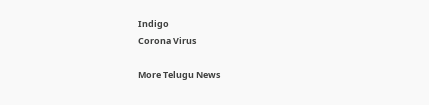Indigo
Corona Virus

More Telugu News